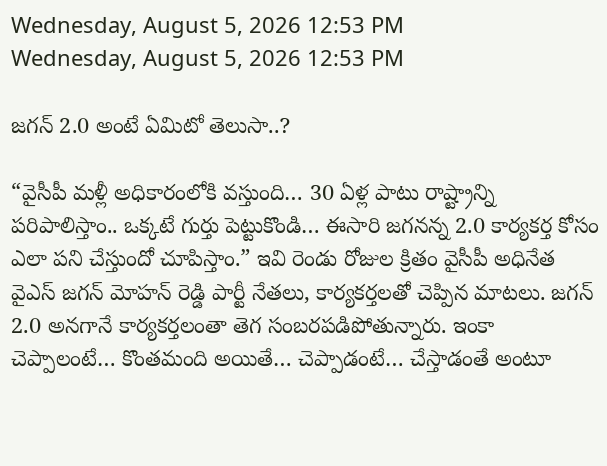Wednesday, August 5, 2026 12:53 PM
Wednesday, August 5, 2026 12:53 PM

జగన్ 2.0 అంటే ఏమిటో తెలుసా..?

“వైసీపీ మళ్లీ అధికారంలోకి వస్తుంది… 30 ఏళ్ల పాటు రాష్ట్రాన్ని పరిపాలిస్తాం.. ఒక్కటే గుర్తు పెట్టుకొండి… ఈసారి జగనన్న 2.0 కార్యకర్త కోసం ఎలా పని చేస్తుందో చూపిస్తాం.” ఇవి రెండు రోజుల క్రితం వైసీపీ అధినేత వైఎస్ జగన్ మోహన్ రెడ్డి పార్టీ నేతలు, కార్యకర్తలతో చెప్పిన మాటలు. జగన్ 2.0 అనగానే కార్యకర్తలంతా తెగ సంబరపడిపోతున్నారు. ఇంకా చెప్పాలంటే… కొంతమంది అయితే… చెప్పాడంటే… చేస్తాడంతే అంటూ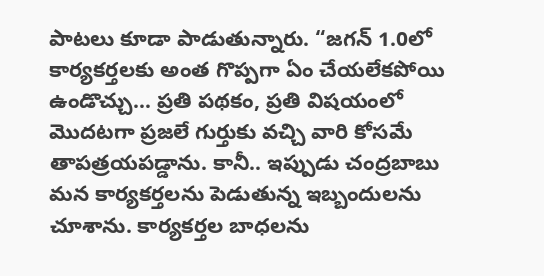పాటలు కూడా పాడుతున్నారు. “జగన్ 1.0లో కార్యకర్తలకు అంత గొప్పగా ఏం చేయలేకపోయి ఉండొచ్చు… ప్రతి పథకం, ప్రతి విషయంలో మొదటగా ప్రజలే గుర్తుకు వచ్చి వారి కోసమే తాపత్రయపడ్డాను. కానీ.. ఇప్పుడు చంద్రబాబు మన కార్యకర్తలను పెడుతున్న ఇబ్బందులను చూశాను. కార్యకర్తల బాధలను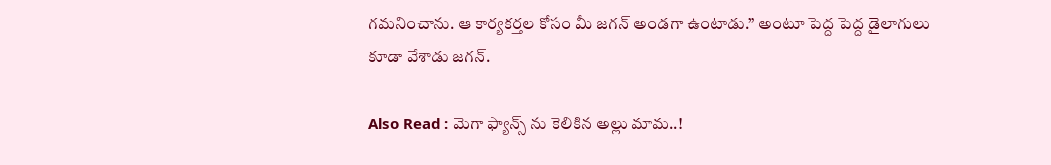గమనించాను. ఆ కార్యకర్తల కోసం మీ జగన్ అండగా ఉంటాడు.” అంటూ పెద్ద పెద్ద డైలాగులు కూడా వేశాడు జగన్.

Also Read : మెగా ఫ్యాన్స్ ను కెలికిన అల్లు మామ..!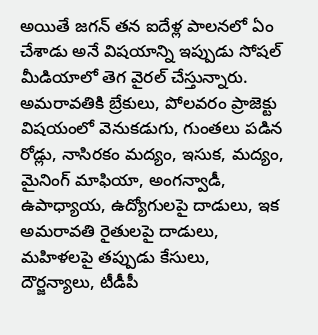అయితే జగన్ తన ఐదేళ్ల పాలనలో ఏం చేశాడు అనే విషయాన్ని ఇప్పుడు సోషల్ మీడియాలో తెగ వైరల్ చేస్తున్నారు. అమరావతికి బ్రేకులు, పోలవరం ప్రాజెక్టు విషయంలో వెనుకడుగు, గుంతలు పడిన రోడ్లు, నాసిరకం మద్యం, ఇసుక, మద్యం, మైనింగ్ మాఫియా, అంగన్వాడీ, ఉపాధ్యాయ, ఉద్యోగులపై దాడులు, ఇక అమరావతి రైతులపై దాడులు, మహిళలపై తప్పుడు కేసులు, దౌర్జన్యాలు, టీడీపీ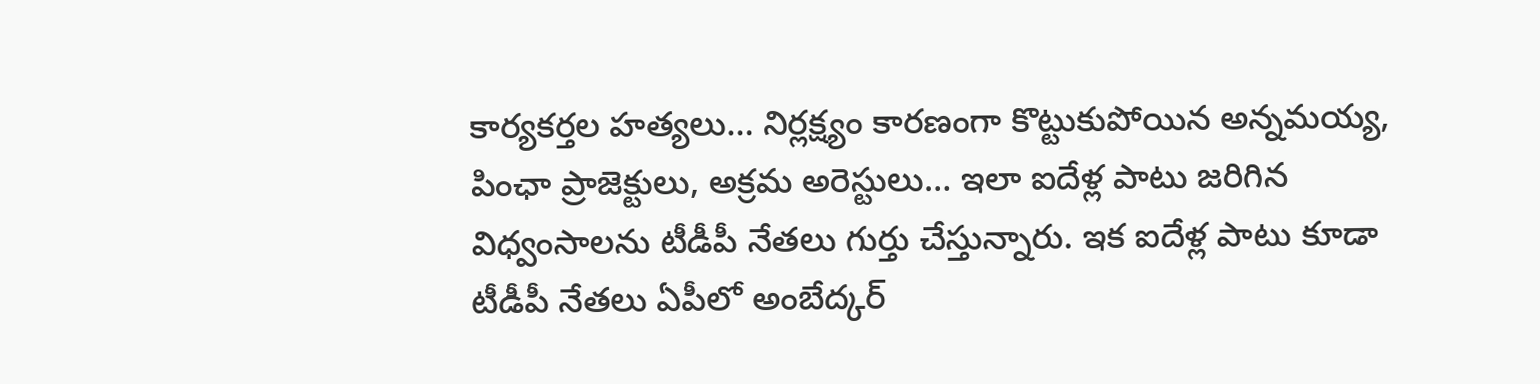కార్యకర్తల హత్యలు… నిర్లక్ష్యం కారణంగా కొట్టుకుపోయిన అన్నమయ్య, పింఛా ప్రాజెక్టులు, అక్రమ అరెస్టులు… ఇలా ఐదేళ్ల పాటు జరిగిన విధ్వంసాలను టీడీపీ నేతలు గుర్తు చేస్తున్నారు. ఇక ఐదేళ్ల పాటు కూడా టీడీపీ నేతలు ఏపీలో అంబేద్కర్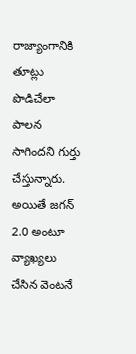రాజ్యాంగానికి తూట్లు పొడిచేలా పాలన సాగిందని గుర్తు చేస్తున్నారు. అయితే జగన్ 2.0 అంటూ వ్యాఖ్యలు చేసిన వెంటనే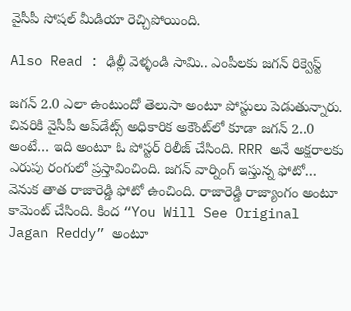వైసీపీ సోషల్ మీడియా రెచ్చిపోయింది.

Also Read : ఢిల్లీ వెళ్ళండి సామి.. ఎంపీలకు జగన్ రిక్వెస్ట్

జగన్ 2.0 ఎలా ఉంటుందో తెలుసా అంటూ పోస్టులు పెడుతున్నారు. చివరికి వైసీపీ అప్‌డేట్స్ అధికారిక అకౌంట్‌లో కూడా జగన్ 2..0 అంటే… ఇది అంటూ ఓ పోస్టర్ రిలీజ్ చేసింది. RRR అనే అక్షరాలకు ఎరుపు రంగులో ప్రస్తావించింది. జగన్ వార్నింగ్ ఇస్తున్న ఫోటో… వెనుక తాత రాజారెడ్డి ఫోటో ఉంచింది. రాజారెడ్డి రాజ్యాంగం అంటూ కామెంట్ చేసింది. కింద “You Will See Original Jagan Reddy” అంటూ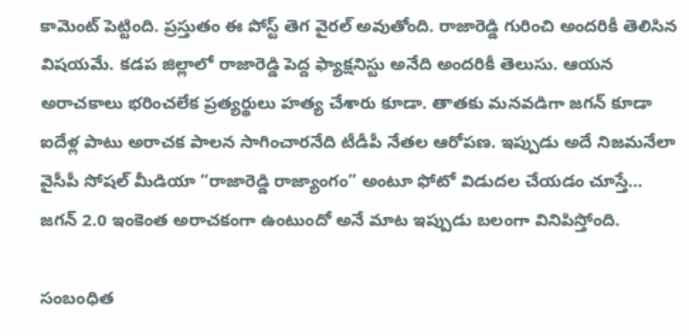కామెంట్ పెట్టింది. ప్రస్తుతం ఈ పోస్ట్ తెగ వైరల్ అవుతోంది. రాజారెడ్డి గురించి అందరికీ తెలిసిన విషయమే. కడప జిల్లాలో రాజారెడ్డి పెద్ద ఫ్యాక్షనిస్టు అనేది అందరికీ తెలుసు. ఆయన అరాచకాలు భరించలేక ప్రత్యర్థులు హత్య చేశారు కూడా. తాతకు మనవడిగా జగన్ కూడా ఐదేళ్ల పాటు అరాచక పాలన సాగించారనేది టీడీపీ నేతల ఆరోపణ. ఇప్పుడు అదే నిజమనేలా వైసీపీ సోషల్ మీడియా “రాజారెడ్డి రాజ్యాంగం” అంటూ ఫోటో విడుదల చేయడం చూస్తే… జగన్ 2.0 ఇంకెంత అరాచకంగా ఉంటుందో అనే మాట ఇప్పుడు బలంగా వినిపిస్తోంది.

సంబంధిత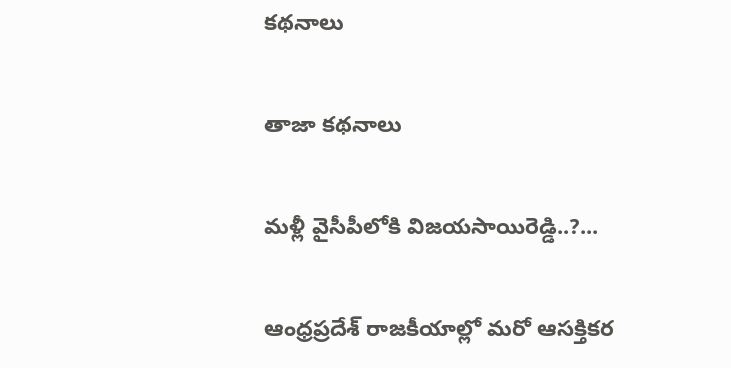కథనాలు

తాజా కథనాలు

మళ్లీ వైసీపీలోకి విజయసాయిరెడ్డి..?...

ఆంధ్రప్రదేశ్ రాజకీయాల్లో మరో ఆసక్తికర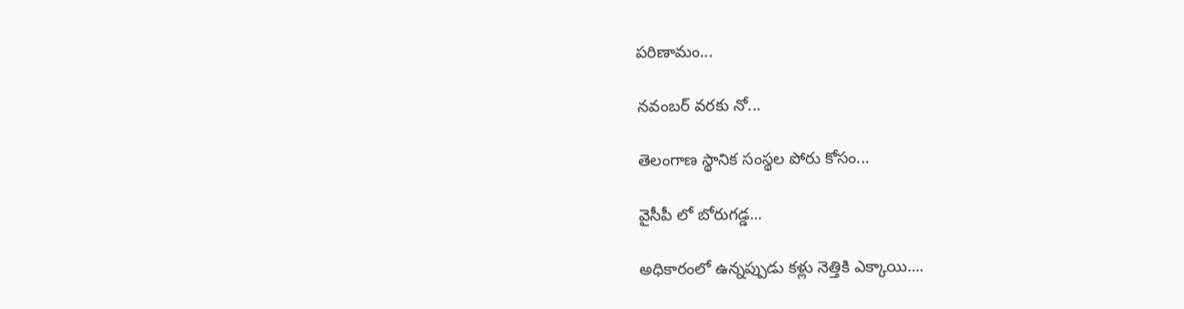పరిణామం...

నవంబర్ వరకు నో...

తెలంగాణ స్థానిక సంస్థల పోరు కోసం...

వైసీపీ లో బోరుగడ్డ...

అధికారంలో ఉన్నప్పుడు కళ్లు నెత్తికి ఎక్కాయి....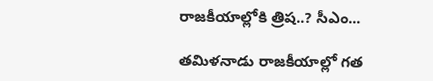రాజకీయాల్లోకి త్రిష..? సీఎం...

తమిళనాడు రాజకీయాల్లో గత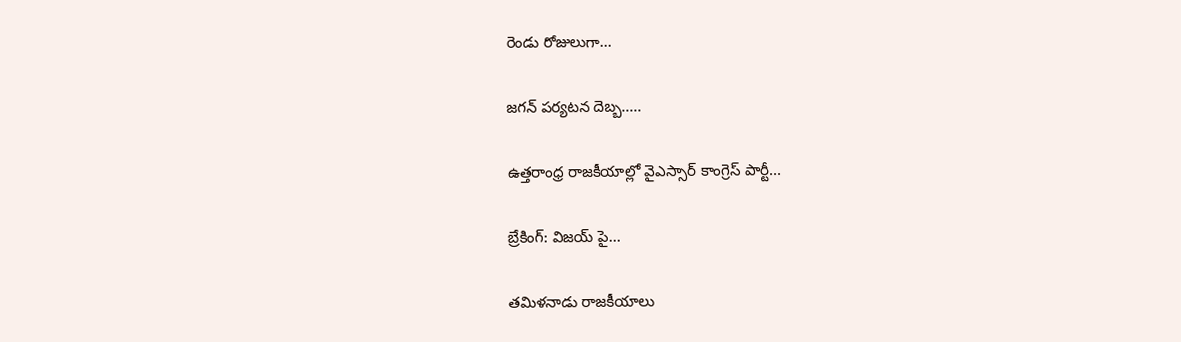రెండు రోజులుగా...

జగన్ పర్యటన దెబ్బ.....

ఉత్తరాంధ్ర రాజకీయాల్లో వైఎస్సార్ కాంగ్రెస్ పార్టీ...

బ్రేకింగ్: విజయ్ పై...

తమిళనాడు రాజకీయాలు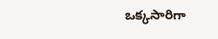ఒక్కసారిగా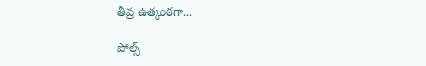తీవ్ర ఉత్కంఠగా...

పోల్స్